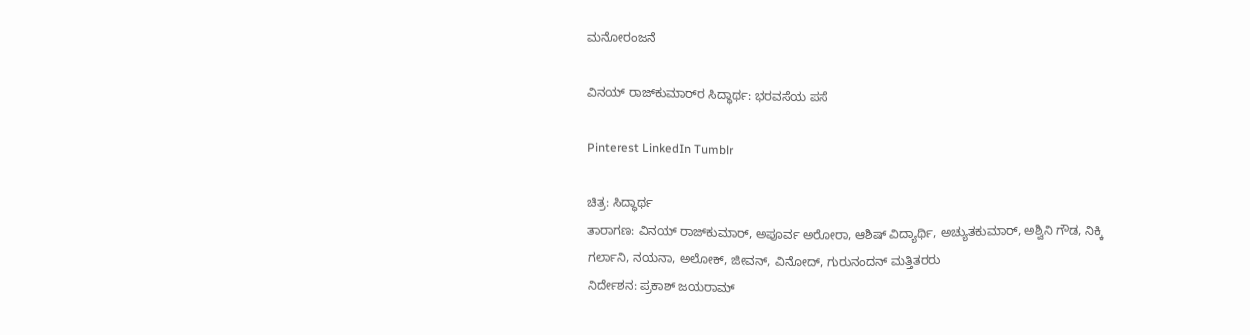ಮನೋರಂಜನೆ

ವಿನಯ್ ರಾಜ್‌ಕುಮಾರ್‌ರ ಸಿದ್ಧಾರ್ಥ: ಭರವಸೆಯ ಪಸೆ

Pinterest LinkedIn Tumblr

ಚಿತ್ರ: ಸಿದ್ಧಾರ್ಥ
ತಾರಾಗಣ: ವಿನಯ್ ರಾಜ್‌ಕುಮಾರ್‌, ಅಪೂರ್ವ ಅರೋರಾ, ಆಶಿಷ್‌ ವಿದ್ಯಾರ್ಥಿ, ಅಚ್ಯುತಕುಮಾರ್, ಅಶ್ವಿನಿ ಗೌಡ, ನಿಕ್ಕಿ ಗರ್ಲಾನಿ, ನಯನಾ, ಅಲೋಕ್‌, ಜೀವನ್, ವಿನೋದ್‌, ಗುರುನಂದನ್‌ ಮತ್ತಿತರರು
ನಿರ್ದೇಶನ: ಪ್ರಕಾಶ್‌ ಜಯರಾಮ್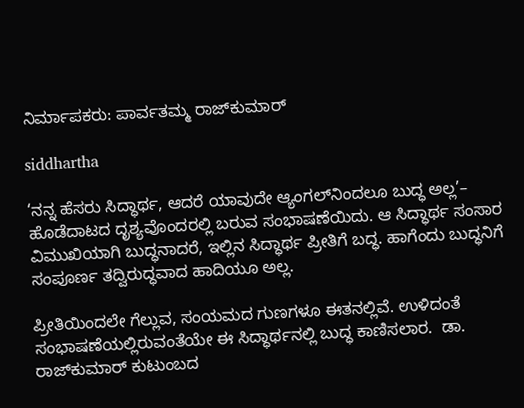ನಿರ್ಮಾಪಕರು: ಪಾರ್ವತಮ್ಮ ರಾಜ್‌ಕುಮಾರ್‌

siddhartha

‘ನನ್ನ ಹೆಸರು ಸಿದ್ಧಾರ್ಥ, ಆದರೆ ಯಾವುದೇ ಆ್ಯಂಗಲ್‌ನಿಂದಲೂ ಬುದ್ಧ ಅಲ್ಲ’– ಹೊಡೆದಾಟದ ದೃಶ್ಯವೊಂದರಲ್ಲಿ ಬರುವ ಸಂಭಾಷಣೆಯಿದು. ಆ ಸಿದ್ಧಾರ್ಥ ಸಂಸಾರ ವಿಮುಖಿಯಾಗಿ ಬುದ್ಧನಾದರೆ, ಇಲ್ಲಿನ ಸಿದ್ಧಾರ್ಥ ಪ್ರೀತಿಗೆ ಬದ್ಧ. ಹಾಗೆಂದು ಬುದ್ಧನಿಗೆ ಸಂಪೂರ್ಣ ತದ್ವಿರುದ್ಧವಾದ ಹಾದಿಯೂ ಅಲ್ಲ.

ಪ್ರೀತಿಯಿಂದಲೇ ಗೆಲ್ಲುವ, ಸಂಯಮದ ಗುಣಗಳೂ ಈತನಲ್ಲಿವೆ. ಉಳಿದಂತೆ ಸಂಭಾಷಣೆಯಲ್ಲಿರುವಂತೆಯೇ ಈ ಸಿದ್ಧಾರ್ಥನಲ್ಲಿ ಬುದ್ಧ ಕಾಣಿಸಲಾರ.  ಡಾ. ರಾಜ್‌ಕುಮಾರ್‌ ಕುಟುಂಬದ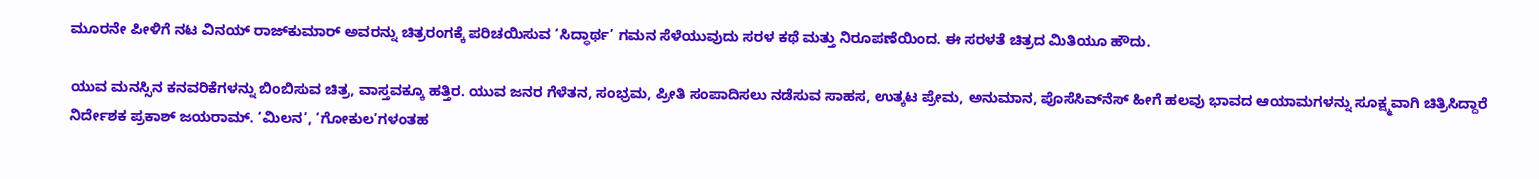ಮೂರನೇ ಪೀಳಿಗೆ ನಟ ವಿನಯ್‌ ರಾಜ್‌ಕುಮಾರ್‌ ಅವರನ್ನು ಚಿತ್ರರಂಗಕ್ಕೆ ಪರಿಚಯಿಸುವ ‘ಸಿದ್ಧಾರ್ಥ’ ಗಮನ ಸೆಳೆಯುವುದು ಸರಳ ಕಥೆ ಮತ್ತು ನಿರೂಪಣೆಯಿಂದ. ಈ ಸರಳತೆ ಚಿತ್ರದ ಮಿತಿಯೂ ಹೌದು.

ಯುವ ಮನಸ್ಸಿನ ಕನವರಿಕೆಗಳನ್ನು ಬಿಂಬಿಸುವ ಚಿತ್ರ, ವಾಸ್ತವಕ್ಕೂ ಹತ್ತಿರ. ಯುವ ಜನರ ಗೆಳೆತನ, ಸಂಭ್ರಮ, ಪ್ರೀತಿ ಸಂಪಾದಿಸಲು ನಡೆಸುವ ಸಾಹಸ, ಉತ್ಕಟ ಪ್ರೇಮ, ಅನುಮಾನ, ಪೊಸೆಸಿವ್‌ನೆಸ್‌ ಹೀಗೆ ಹಲವು ಭಾವದ ಆಯಾಮಗಳನ್ನು ಸೂಕ್ಷ್ಮವಾಗಿ ಚಿತ್ರಿಸಿದ್ದಾರೆ ನಿರ್ದೇಶಕ ಪ್ರಕಾಶ್‌ ಜಯರಾಮ್. ‘ಮಿಲನ’, ‘ಗೋಕುಲ’ಗಳಂತಹ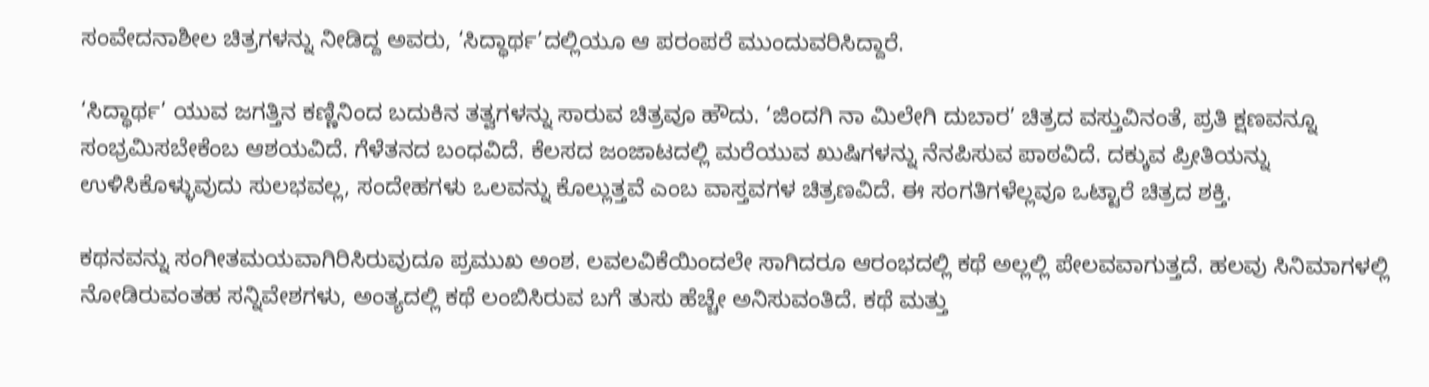ಸಂವೇದನಾಶೀಲ ಚಿತ್ರಗಳನ್ನು ನೀಡಿದ್ದ ಅವರು, ‘ಸಿದ್ಧಾರ್ಥ’ದಲ್ಲಿಯೂ ಆ ಪರಂಪರೆ ಮುಂದುವರಿಸಿದ್ದಾರೆ.

‘ಸಿದ್ಧಾರ್ಥ’ ಯುವ ಜಗತ್ತಿನ ಕಣ್ಣಿನಿಂದ ಬದುಕಿನ ತತ್ವಗಳನ್ನು ಸಾರುವ ಚಿತ್ರವೂ ಹೌದು. ‘ಜಿಂದಗಿ ನಾ ಮಿಲೇಗಿ ದುಬಾರ’ ಚಿತ್ರದ ವಸ್ತುವಿನಂತೆ, ಪ್ರತಿ ಕ್ಷಣವನ್ನೂ ಸಂಭ್ರಮಿಸಬೇಕೆಂಬ ಆಶಯವಿದೆ. ಗೆಳೆತನದ ಬಂಧವಿದೆ. ಕೆಲಸದ ಜಂಜಾಟದಲ್ಲಿ ಮರೆಯುವ ಖುಷಿಗಳನ್ನು ನೆನಪಿಸುವ ಪಾಠವಿದೆ. ದಕ್ಕುವ ಪ್ರೀತಿಯನ್ನು ಉಳಿಸಿಕೊಳ್ಳುವುದು ಸುಲಭವಲ್ಲ, ಸಂದೇಹಗಳು ಒಲವನ್ನು ಕೊಲ್ಲುತ್ತವೆ ಎಂಬ ವಾಸ್ತವಗಳ ಚಿತ್ರಣವಿದೆ. ಈ ಸಂಗತಿಗಳೆಲ್ಲವೂ ಒಟ್ಟಾರೆ ಚಿತ್ರದ ಶಕ್ತಿ.

ಕಥನವನ್ನು ಸಂಗೀತಮಯವಾಗಿರಿಸಿರುವುದೂ ಪ್ರಮುಖ ಅಂಶ. ಲವಲವಿಕೆಯಿಂದಲೇ ಸಾಗಿದರೂ ಆರಂಭದಲ್ಲಿ ಕಥೆ ಅಲ್ಲಲ್ಲಿ ಪೇಲವವಾಗುತ್ತದೆ. ಹಲವು ಸಿನಿಮಾಗಳಲ್ಲಿ ನೋಡಿರುವಂತಹ ಸನ್ನಿವೇಶಗಳು, ಅಂತ್ಯದಲ್ಲಿ ಕಥೆ ಲಂಬಿಸಿರುವ ಬಗೆ ತುಸು ಹೆಚ್ಚೇ ಅನಿಸುವಂತಿದೆ. ಕಥೆ ಮತ್ತು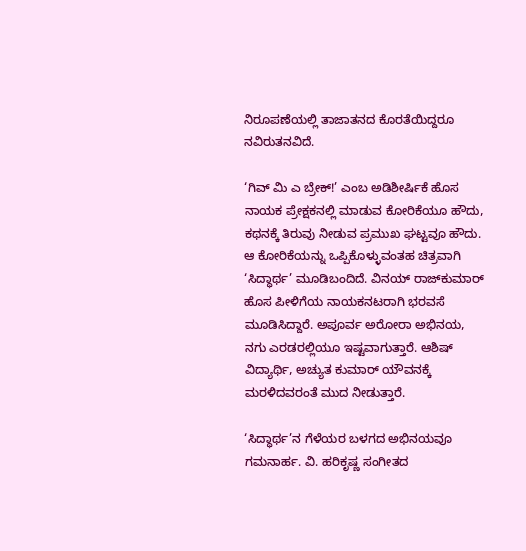ನಿರೂಪಣೆಯಲ್ಲಿ ತಾಜಾತನದ ಕೊರತೆಯಿದ್ದರೂ ನವಿರುತನವಿದೆ.

‘ಗಿವ್ ಮಿ ಎ ಬ್ರೇಕ್‌!’ ಎಂಬ ಅಡಿಶೀರ್ಷಿಕೆ ಹೊಸ ನಾಯಕ ಪ್ರೇಕ್ಷಕನಲ್ಲಿ ಮಾಡುವ ಕೋರಿಕೆಯೂ ಹೌದು, ಕಥನಕ್ಕೆ ತಿರುವು ನೀಡುವ ಪ್ರಮುಖ ಘಟ್ಟವೂ ಹೌದು. ಆ ಕೋರಿಕೆಯನ್ನು ಒಪ್ಪಿಕೊಳ್ಳುವಂತಹ ಚಿತ್ರವಾಗಿ ‘ಸಿದ್ಧಾರ್ಥ’ ಮೂಡಿಬಂದಿದೆ. ವಿನಯ್‌ ರಾಜ್‌ಕುಮಾರ್‌ ಹೊಸ ಪೀಳಿಗೆಯ ನಾಯಕನಟರಾಗಿ ಭರವಸೆ ಮೂಡಿಸಿದ್ದಾರೆ. ಅಪೂರ್ವ ಅರೋರಾ ಅಭಿನಯ, ನಗು ಎರಡರಲ್ಲಿಯೂ ಇಷ್ಟವಾಗುತ್ತಾರೆ. ಆಶಿಷ್‌ ವಿದ್ಯಾರ್ಥಿ, ಅಚ್ಯುತ ಕುಮಾರ್‌ ಯೌವನಕ್ಕೆ ಮರಳಿದವರಂತೆ ಮುದ ನೀಡುತ್ತಾರೆ.

‘ಸಿದ್ಧಾರ್ಥ’ನ ಗೆಳೆಯರ ಬಳಗದ ಅಭಿನಯವೂ ಗಮನಾರ್ಹ. ವಿ. ಹರಿಕೃಷ್ಣ ಸಂಗೀತದ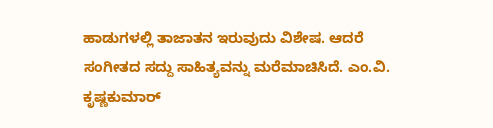ಹಾಡುಗಳಲ್ಲಿ ತಾಜಾತನ ಇರುವುದು ವಿಶೇಷ. ಆದರೆ ಸಂಗೀತದ ಸದ್ದು ಸಾಹಿತ್ಯವನ್ನು ಮರೆಮಾಚಿಸಿದೆ. ಎಂ.ವಿ. ಕೃಷ್ಣಕುಮಾರ್‌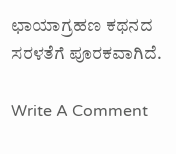ಛಾಯಾಗ್ರಹಣ ಕಥನದ ಸರಳತೆಗೆ ಪೂರಕವಾಗಿದೆ.

Write A Comment